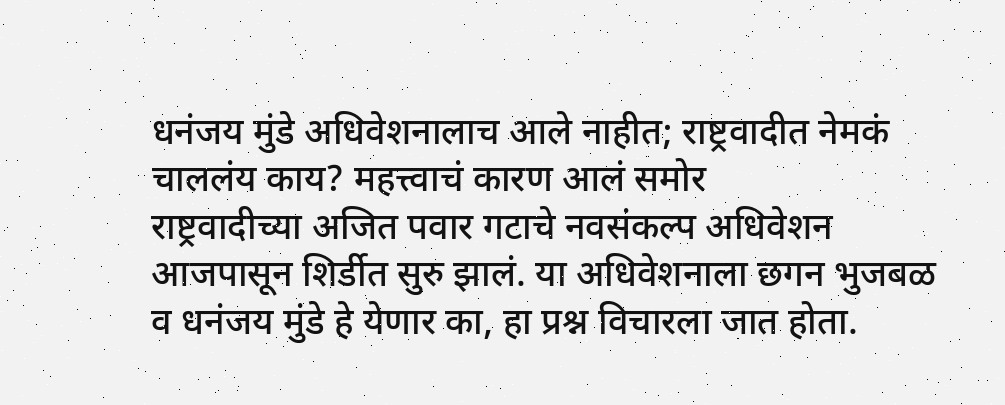धनंजय मुंडे अधिवेशनालाच आले नाहीत; राष्ट्रवादीत नेमकं चाललंय काय? महत्त्वाचं कारण आलं समोर
राष्ट्रवादीच्या अजित पवार गटाचे नवसंकल्प अधिवेशन आजपासून शिर्डीत सुरु झालं. या अधिवेशनाला छगन भुजबळ व धनंजय मुंडे हे येणार का, हा प्रश्न विचारला जात होता.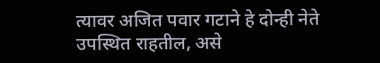त्यावर अजित पवार गटाने हे दोन्ही नेते उपस्थित राहतील, असे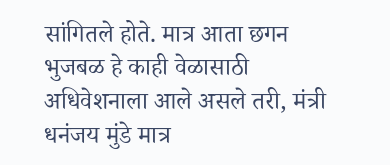सांगितले होते. मात्र आता छगन भुजबळ हे काही वेळासाठी अधिवेशनाला आले असले तरी, मंत्री धनंजय मुंडे मात्र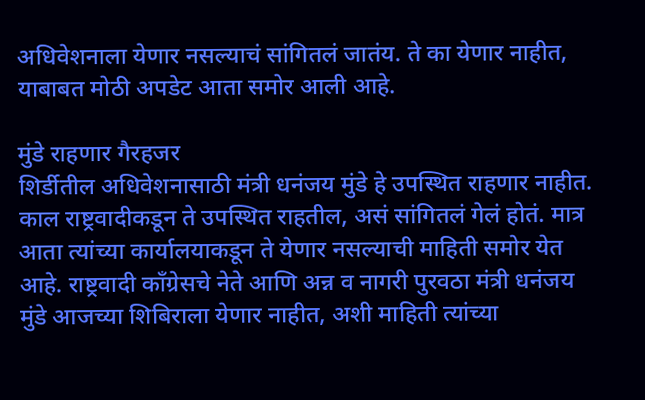अधिवेशनाला येणार नसल्याचं सांगितलं जातंय. ते का येणार नाहीत, याबाबत मोठी अपडेट आता समोर आली आहे.

मुंडे राहणार गैरहजर
शिर्डीतील अधिवेशनासाठी मंत्री धनंजय मुंडे हे उपस्थित राहणार नाहीत. काल राष्ट्रवादीकडून ते उपस्थित राहतील, असं सांगितलं गेलं होतं. मात्र आता त्यांच्या कार्यालयाकडून ते येणार नसल्याची माहिती समोर येत आहे. राष्ट्रवादी काँग्रेसचे नेते आणि अन्न व नागरी पुरवठा मंत्री धनंजय मुंडे आजच्या शिबिराला येणार नाहीत, अशी माहिती त्यांच्या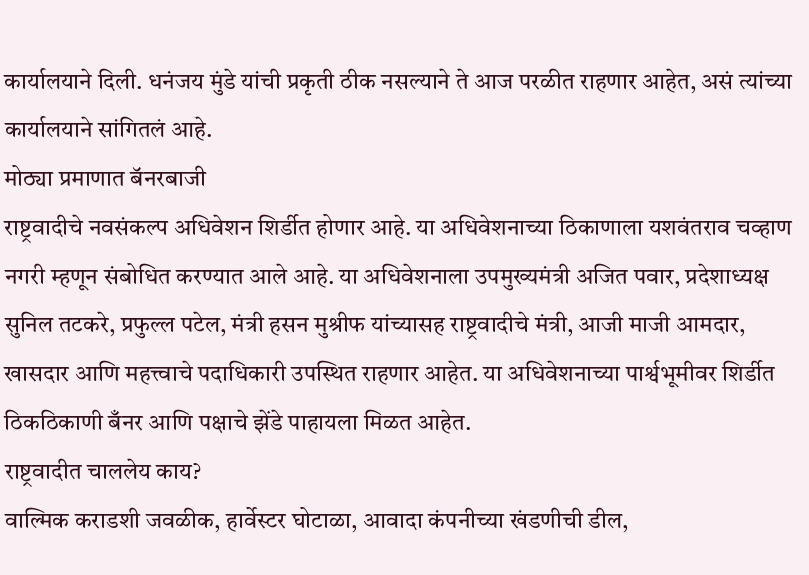कार्यालयाने दिली. धनंजय मुंडे यांची प्रकृती ठीक नसल्याने ते आज परळीत राहणार आहेत, असं त्यांच्या कार्यालयाने सांगितलं आहे.
मोठ्या प्रमाणात बॅनरबाजी
राष्ट्रवादीचे नवसंकल्प अधिवेशन शिर्डीत होणार आहे. या अधिवेशनाच्या ठिकाणाला यशवंतराव चव्हाण नगरी म्हणून संबोधित करण्यात आले आहे. या अधिवेशनाला उपमुख्यमंत्री अजित पवार, प्रदेशाध्यक्ष सुनिल तटकरे, प्रफुल्ल पटेल, मंत्री हसन मुश्रीफ यांच्यासह राष्ट्रवादीचे मंत्री, आजी माजी आमदार, खासदार आणि महत्त्वाचे पदाधिकारी उपस्थित राहणार आहेत. या अधिवेशनाच्या पार्श्वभूमीवर शिर्डीत ठिकठिकाणी बँनर आणि पक्षाचे झेंडे पाहायला मिळत आहेत.
राष्ट्रवादीत चाललेय काय?
वाल्मिक कराडशी जवळीक, हार्वेस्टर घोटाळा, आवादा कंपनीच्या खंडणीची डील,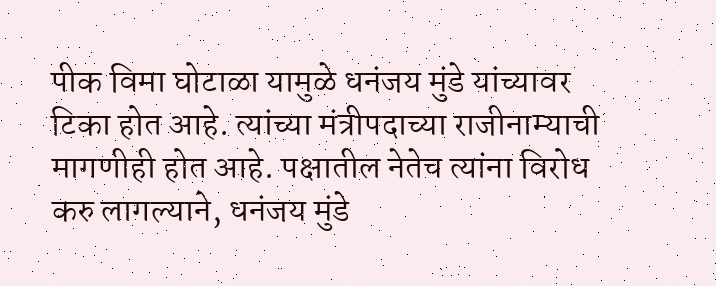पीक विमा घोटाळा यामुळे धनंजय मुंडे यांच्यावर टिका होत आहे. त्यांच्या मंत्रीपदाच्या राजीनाम्याची मागणीही होत आहे. पक्षातील नेतेच त्यांना विरोध करु लागल्याने, धनंजय मुंडे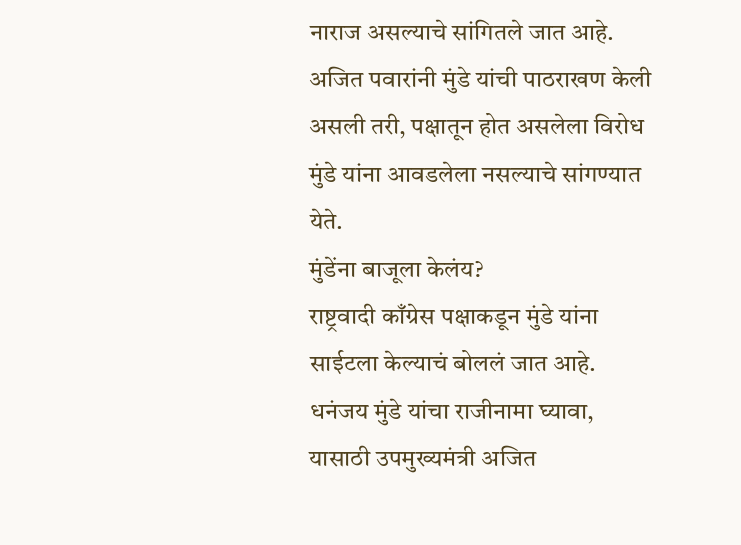नाराज असल्याचे सांगितले जात आहे. अजित पवारांनी मुंडे यांची पाठराखण केली असली तरी, पक्षातून होत असलेला विरोध मुंडे यांना आवडलेला नसल्याचे सांगण्यात येते.
मुंडेंना बाजूला केलंय?
राष्ट्रवादी काँग्रेस पक्षाकडून मुंडे यांना साईटला केल्याचं बोललं जात आहे. धनंजय मुंडे यांचा राजीनामा घ्यावा, यासाठी उपमुख्यमंत्री अजित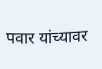पवार यांच्यावर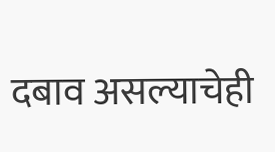दबाव असल्याचेही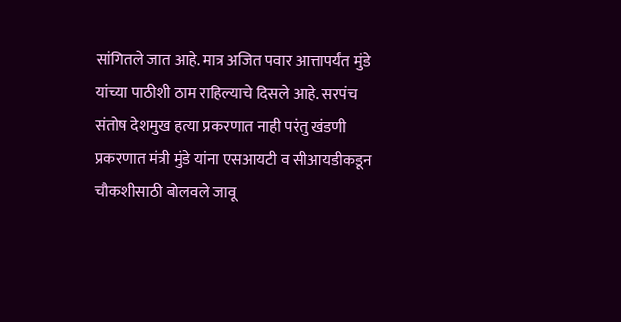सांगितले जात आहे. मात्र अजित पवार आत्तापर्यंत मुंडे यांच्या पाठीशी ठाम राहिल्याचे दिसले आहे. सरपंच संतोष देशमुख हत्या प्रकरणात नाही परंतु खंडणी प्रकरणात मंत्री मुंडे यांना एसआयटी व सीआयडीकडून चौकशीसाठी बोलवले जावू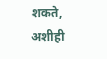शकते, अशीही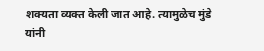शक्यता व्यक्त केली जात आहे. त्यामुळेच मुंडे यांनी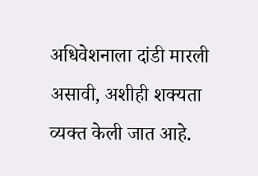अधिवेशनाला दांडी मारली असावी, अशीही शक्यता व्यक्त केली जात आहे.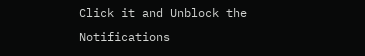Click it and Unblock the Notifications